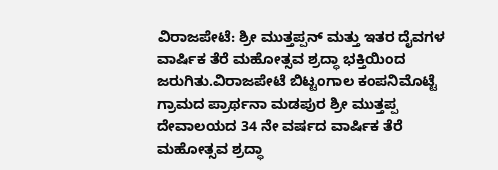ವಿರಾಜಪೇಟೆ: ಶ್ರೀ ಮುತ್ತಪ್ಪನ್ ಮತ್ತು ಇತರ ದೈವಗಳ ವಾರ್ಷಿಕ ತೆರೆ ಮಹೋತ್ಸವ ಶ್ರದ್ಧಾ ಭಕ್ತಿಯಿಂದ ಜರುಗಿತು.ವಿರಾಜಪೇಟೆ ಬಿಟ್ಟಂಗಾಲ ಕಂಪನಿಮೊಟ್ಟೆ ಗ್ರಾಮದ ಪ್ರಾರ್ಥನಾ ಮಡಪುರ ಶ್ರೀ ಮುತ್ತಪ್ಪ ದೇವಾಲಯದ 34 ನೇ ವರ್ಷದ ವಾರ್ಷಿಕ ತೆರೆ ಮಹೋತ್ಸವ ಶ್ರದ್ಧಾ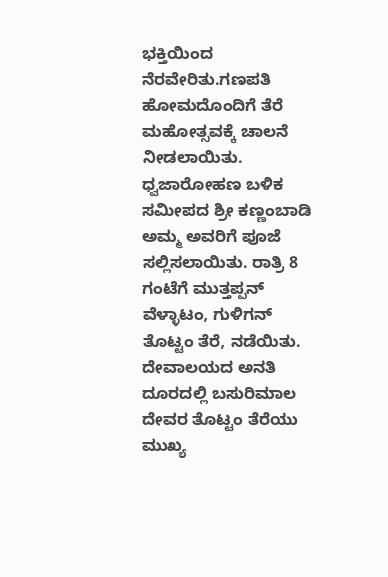ಭಕ್ತಿಯಿಂದ ನೆರವೇರಿತು.ಗಣಪತಿ ಹೋಮದೊಂದಿಗೆ ತೆರೆ ಮಹೋತ್ಸವಕ್ಕೆ ಚಾಲನೆ ನೀಡಲಾಯಿತು.
ಧ್ವಜಾರೋಹಣ ಬಳಿಕ ಸಮೀಪದ ಶ್ರೀ ಕಣ್ಣಂಬಾಡಿ ಅಮ್ಮ ಅವರಿಗೆ ಪೂಜೆ ಸಲ್ಲಿಸಲಾಯಿತು. ರಾತ್ರಿ 8 ಗಂಟೆಗೆ ಮುತ್ತಪ್ಪನ್ ವೆಳ್ಳಾಟಂ, ಗುಳಿಗನ್ ತೊಟ್ಟಂ ತೆರೆ, ನಡೆಯಿತು. ದೇವಾಲಯದ ಅನತಿ ದೂರದಲ್ಲಿ ಬಸುರಿಮಾಲ ದೇವರ ತೊಟ್ಟಂ ತೆರೆಯು ಮುಖ್ಯ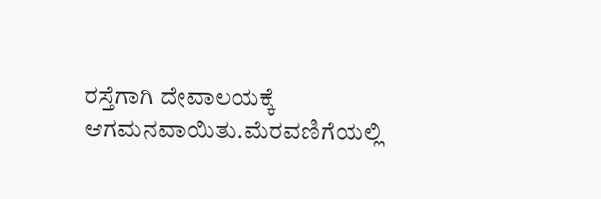ರಸ್ತೆಗಾಗಿ ದೇವಾಲಯಕ್ಕೆ ಆಗಮನವಾಯಿತು.ಮೆರವಣಿಗೆಯಲ್ಲಿ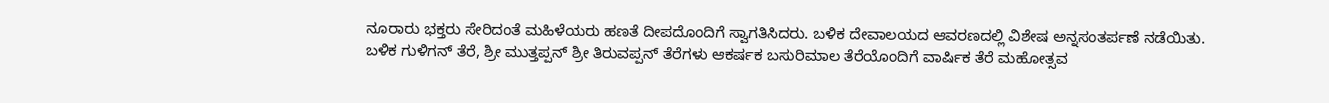ನೂರಾರು ಭಕ್ತರು ಸೇರಿದಂತೆ ಮಹಿಳೆಯರು ಹಣತೆ ದೀಪದೊಂದಿಗೆ ಸ್ವಾಗತಿಸಿದರು. ಬಳಿಕ ದೇವಾಲಯದ ಆವರಣದಲ್ಲಿ ವಿಶೇಷ ಅನ್ನಸಂತರ್ಪಣೆ ನಡೆಯಿತು.
ಬಳಿಕ ಗುಳಿಗನ್ ತೆರೆ, ಶ್ರೀ ಮುತ್ತಪ್ಪನ್ ಶ್ರೀ ತಿರುವಪ್ಪನ್ ತೆರೆಗಳು ಆಕರ್ಷಕ ಬಸುರಿಮಾಲ ತೆರೆಯೊಂದಿಗೆ ವಾರ್ಷಿಕ ತೆರೆ ಮಹೋತ್ಸವ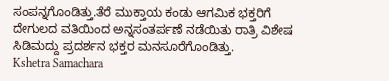ಸಂಪನ್ನಗೊಂಡಿತ್ತು.ತೆರೆ ಮುಕ್ತಾಯ ಕಂಡು ಆಗಮಿಕ ಭಕ್ತರಿಗೆ ದೇಗುಲದ ವತಿಯಿಂದ ಅನ್ನಸಂತರ್ಪಣೆ ನಡೆಯಿತು ರಾತ್ರಿ ವಿಶೇಷ ಸಿಡಿಮದ್ದು ಪ್ರದರ್ಶನ ಭಕ್ತರ ಮನಸೂರೆಗೊಂಡಿತ್ತು.
Kshetra Samachara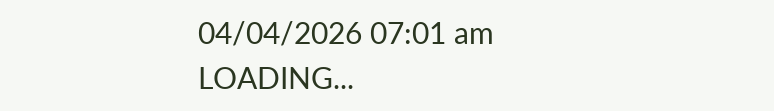04/04/2026 07:01 am
LOADING...